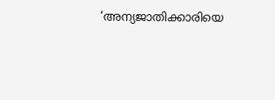‘അന്യജാതിക്കാരിയെ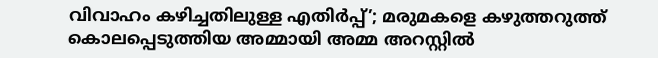വിവാഹം കഴിച്ചതിലുള്ള എതിര്‍പ്പ്’; മരുമകളെ കഴുത്തറുത്ത് കൊലപ്പെടുത്തിയ അമ്മായി അമ്മ അറസ്റ്റില്‍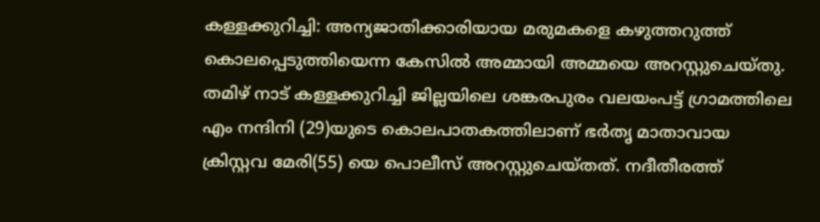കള്ളക്കുറിച്ചി: അന്യജാതിക്കാരിയായ മരുമകളെ കഴുത്തറുത്ത് കൊലപ്പെടുത്തിയെന്ന കേസില്‍ അമ്മായി അമ്മയെ അറസ്റ്റുചെയ്തു. തമിഴ് നാട് കള്ളക്കുറിച്ചി ജില്ലയിലെ ശങ്കരപുരം വലയംപട്ട് ഗ്രാമത്തിലെ എം നന്ദിനി (29)യുടെ കൊലപാതകത്തിലാണ് ഭര്‍തൃ മാതാവായ ക്രിസ്റ്റവ മേരി(55) യെ പൊലീസ് അറസ്റ്റുചെയ്തത്. നദീതീരത്ത്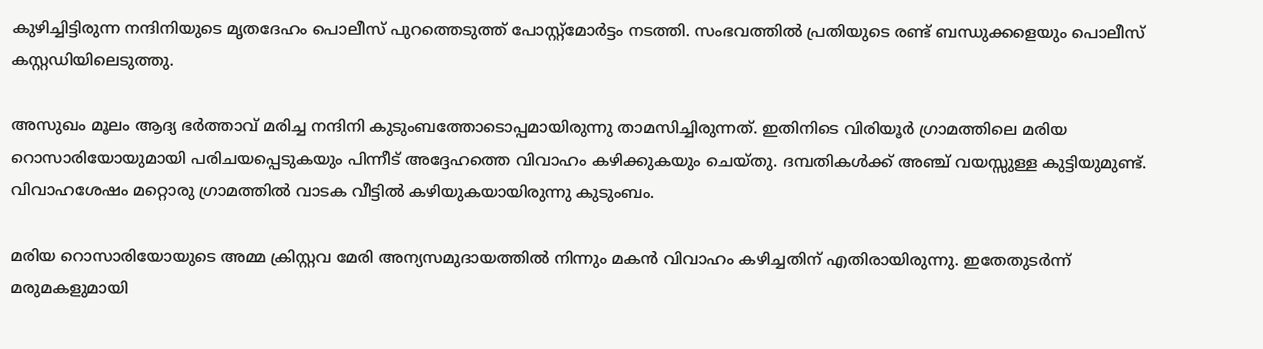കുഴിച്ചിട്ടിരുന്ന നന്ദിനിയുടെ മൃതദേഹം പൊലീസ് പുറത്തെടുത്ത് പോസ്റ്റ്മോര്‍ട്ടം നടത്തി. സംഭവത്തില്‍ പ്രതിയുടെ രണ്ട് ബന്ധുക്കളെയും പൊലീസ് കസ്റ്റഡിയിലെടുത്തു.

അസുഖം മൂലം ആദ്യ ഭര്‍ത്താവ് മരിച്ച നന്ദിനി കുടുംബത്തോടൊപ്പമായിരുന്നു താമസിച്ചിരുന്നത്. ഇതിനിടെ വിരിയൂര്‍ ഗ്രാമത്തിലെ മരിയ റൊസാരിയോയുമായി പരിചയപ്പെടുകയും പിന്നീട് അദ്ദേഹത്തെ വിവാഹം കഴിക്കുകയും ചെയ്തു. ദമ്പതികള്‍ക്ക് അഞ്ച് വയസ്സുള്ള കുട്ടിയുമുണ്ട്. വിവാഹശേഷം മറ്റൊരു ഗ്രാമത്തില്‍ വാടക വീട്ടില്‍ കഴിയുകയായിരുന്നു കുടുംബം.

മരിയ റൊസാരിയോയുടെ അമ്മ ക്രിസ്റ്റവ മേരി അന്യസമുദായത്തില്‍ നിന്നും മകന്‍ വിവാഹം കഴിച്ചതിന് എതിരായിരുന്നു. ഇതേതുടര്‍ന്ന് മരുമകളുമായി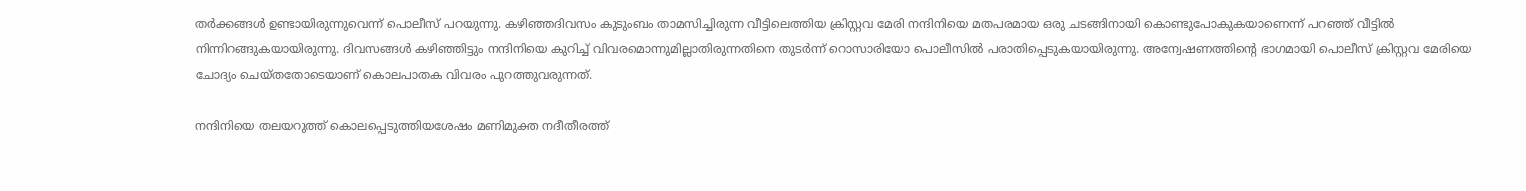തര്‍ക്കങ്ങള്‍ ഉണ്ടായിരുന്നുവെന്ന് പൊലീസ് പറയുന്നു. കഴിഞ്ഞദിവസം കുടുംബം താമസിച്ചിരുന്ന വീട്ടിലെത്തിയ ക്രിസ്റ്റവ മേരി നന്ദിനിയെ മതപരമായ ഒരു ചടങ്ങിനായി കൊണ്ടുപോകുകയാണെന്ന് പറഞ്ഞ് വീട്ടില്‍ നിന്നിറങ്ങുകയായിരുന്നു. ദിവസങ്ങള്‍ കഴിഞ്ഞിട്ടും നന്ദിനിയെ കുറിച്ച് വിവരമൊന്നുമില്ലാതിരുന്നതിനെ തുടര്‍ന്ന് റൊസാരിയോ പൊലീസില്‍ പരാതിപ്പെടുകയായിരുന്നു. അന്വേഷണത്തിന്റെ ഭാഗമായി പൊലീസ് ക്രിസ്റ്റവ മേരിയെ ചോദ്യം ചെയ്തതോടെയാണ് കൊലപാതക വിവരം പുറത്തുവരുന്നത്.

നന്ദിനിയെ തലയറുത്ത് കൊലപ്പെടുത്തിയശേഷം മണിമുക്ത നദീതീരത്ത്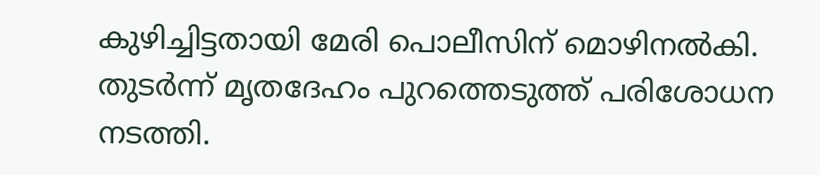കുഴിച്ചിട്ടതായി മേരി പൊലീസിന് മൊഴിനല്‍കി.
തുടര്‍ന്ന് മൃതദേഹം പുറത്തെടുത്ത് പരിശോധന നടത്തി.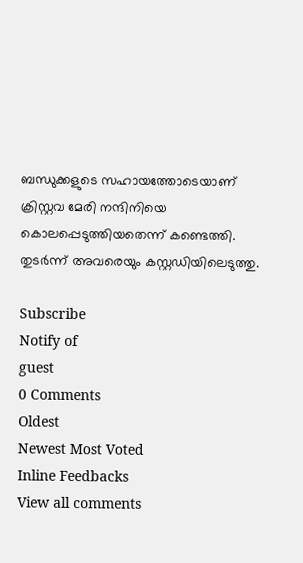ബന്ധുക്കളുടെ സഹായത്തോടെയാണ് ക്രിസ്റ്റവ മേരി നന്ദിനിയെ കൊലപ്പെടുത്തിയതെന്ന് കണ്ടെത്തി. തുടര്‍ന്ന് അവരെയും കസ്റ്റഡിയിലെടുത്തു.

Subscribe
Notify of
guest
0 Comments
Oldest
Newest Most Voted
Inline Feedbacks
View all comments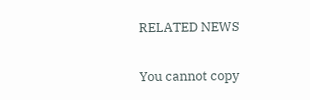RELATED NEWS

You cannot copy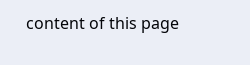content of this page